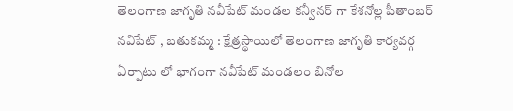తెలంగాణ జాగృతి నవీపేట్ మండల కన్వీనర్ గా కేశనోల్ల పీతాంబర్
నవిపేట్ , బతుకమ్మ : క్షేత్రస్థాయిలో తెలంగాణ జాగృతి కార్యవర్గ ఏర్పాటు లో భాగంగా నవీపేట్ మండలం బినోల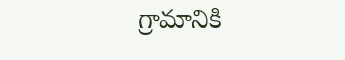గ్రామానికి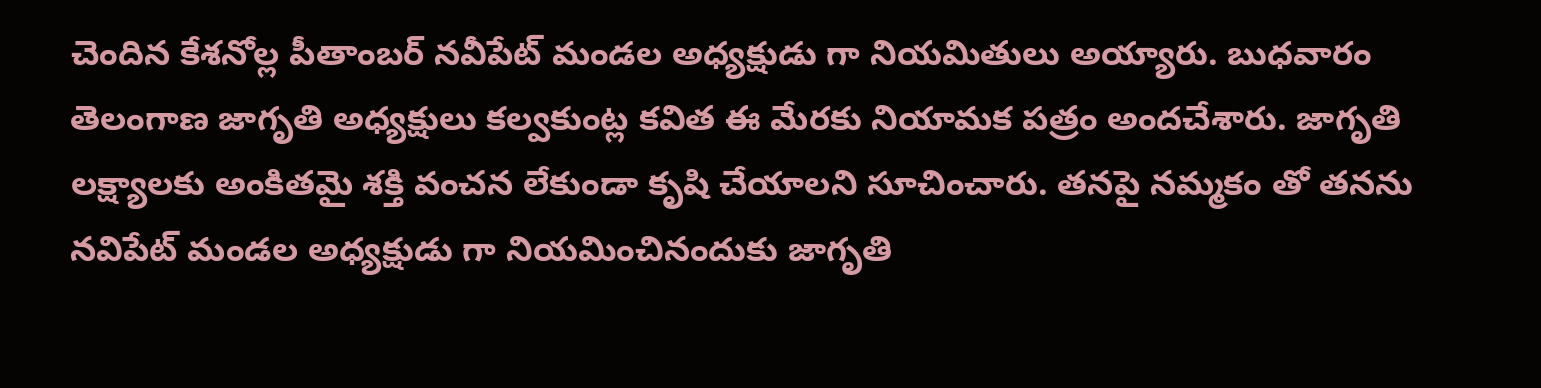చెందిన కేశనోల్ల పీతాంబర్ నవీపేట్ మండల అధ్యక్షుడు గా నియమితులు అయ్యారు. బుధవారం తెలంగాణ జాగృతి అధ్యక్షులు కల్వకుంట్ల కవిత ఈ మేరకు నియామక పత్రం అందచేశారు. జాగృతి లక్ష్యాలకు అంకితమై శక్తి వంచన లేకుండా కృషి చేయాలని సూచించారు. తనపై నమ్మకం తో తనను నవిపేట్ మండల అధ్యక్షుడు గా నియమించినందుకు జాగృతి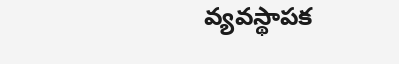వ్యవస్థాపక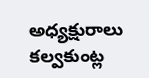అధ్యక్షురాలు కల్వకుంట్ల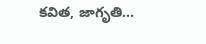కవిత, జాగృతి...